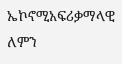ኤኮኖሚአፍሪቃማላዊ ለምን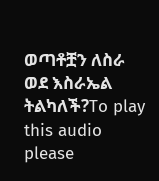ወጣቶቿን ለስራ ወደ እስራኤል ትልካለች?To play this audio please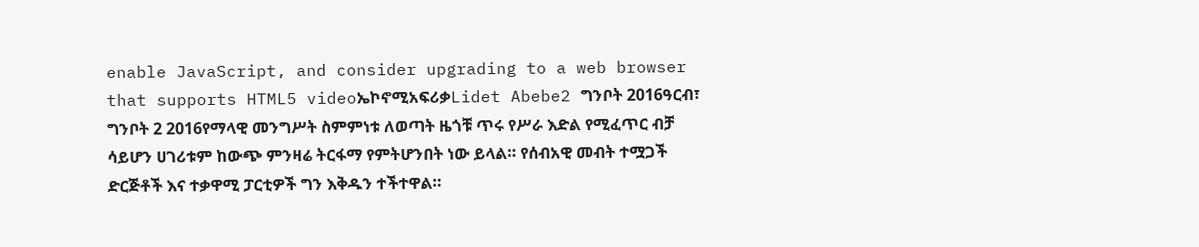enable JavaScript, and consider upgrading to a web browser that supports HTML5 videoኤኮኖሚአፍሪቃLidet Abebe2 ግንቦት 2016ዓርብ፣ ግንቦት 2 2016የማላዊ መንግሥት ስምምነቱ ለወጣት ዜጎቹ ጥሩ የሥራ እድል የሚፈጥር ብቻ ሳይሆን ሀገሪቱም ከውጭ ምንዛሬ ትርፋማ የምትሆንበት ነው ይላል። የሰብአዊ መብት ተሟጋች ድርጅቶች እና ተቃዋሚ ፓርቲዎች ግን እቅዱን ተችተዋል።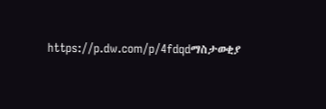https://p.dw.com/p/4fdqdማስታወቂያ